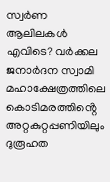സ്വര്‍ണ ആലിലകള്‍ എവിടെ? വര്‍ക്കല ജനാര്‍ദന സ്വാമി മഹാക്ഷേത്രത്തിലെ കൊടിമരത്തിൻ്റെ അറ്റകുറ്റപ്പണിയിലും ദുരൂഹത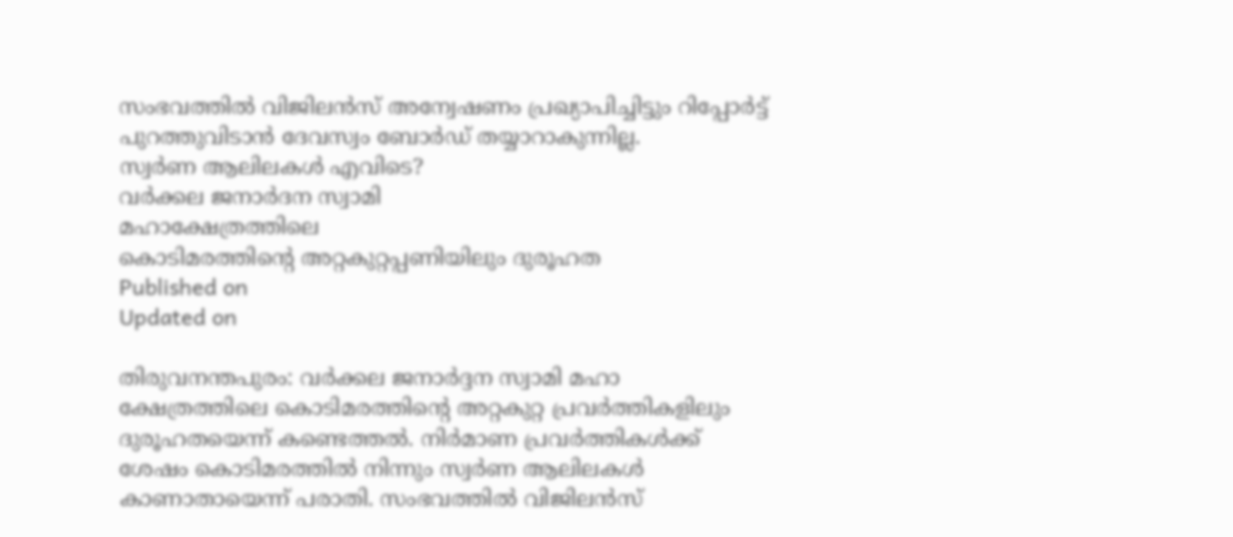സംഭവത്തിൽ വിജിലൻസ് അന്വേഷണം പ്രഖ്യാപിച്ചിട്ടും റിപ്പോർട്ട് പുറത്തുവിടാൻ ദേവസ്വം ബോർഡ് തയ്യാറാകുന്നില്ല.
സ്വര്‍ണ ആലിലകള്‍ എവിടെ?
വര്‍ക്കല ജനാര്‍ദന സ്വാമി
മഹാക്ഷേത്രത്തിലെ
കൊടിമരത്തിൻ്റെ അറ്റകുറ്റപ്പണിയിലും ദുരൂഹത
Published on
Updated on

തിരുവനന്തപുരം: വർക്കല ജനാർദ്ദന സ്വാമി മഹാ ക്ഷേത്രത്തിലെ കൊടിമരത്തിൻ്റെ അറ്റകുറ്റ പ്രവർത്തികളിലും ദുരൂഹതയെന്ന് കണ്ടെത്തൽ. നിർമാണ പ്രവർത്തികൾക്ക് ശേഷം കൊടിമരത്തിൽ നിന്നും സ്വർണ ആലിലകൾ കാണാതായെന്ന് പരാതി. സംഭവത്തിൽ വിജിലൻസ്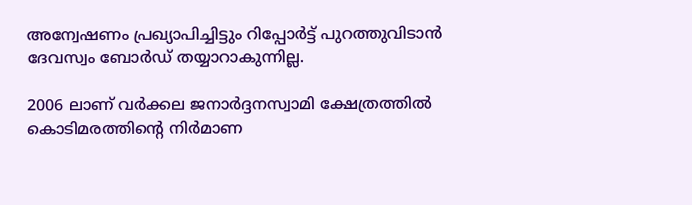അന്വേഷണം പ്രഖ്യാപിച്ചിട്ടും റിപ്പോർട്ട് പുറത്തുവിടാൻ ദേവസ്വം ബോർഡ് തയ്യാറാകുന്നില്ല.

2006 ലാണ് വർക്കല ജനാർദ്ദനസ്വാമി ക്ഷേത്രത്തിൽ കൊടിമരത്തിൻ്റെ നിർമാണ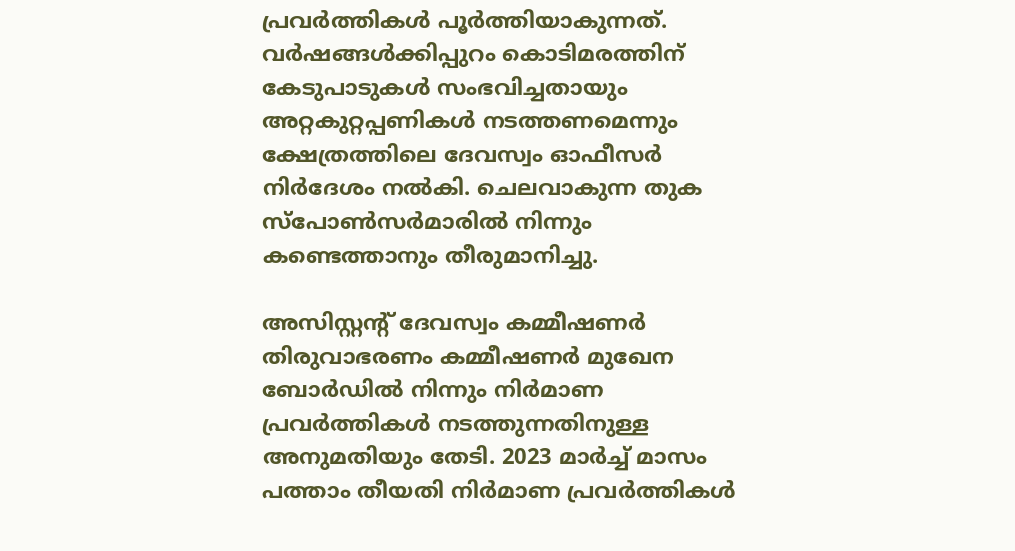പ്രവർത്തികൾ പൂർത്തിയാകുന്നത്. വർഷങ്ങൾക്കിപ്പുറം കൊടിമരത്തിന് കേടുപാടുകൾ സംഭവിച്ചതായും അറ്റകുറ്റപ്പണികൾ നടത്തണമെന്നും ക്ഷേത്രത്തിലെ ദേവസ്വം ഓഫീസർ നിർദേശം നൽകി. ചെലവാകുന്ന തുക സ്പോൺസർമാരിൽ നിന്നും കണ്ടെത്താനും തീരുമാനിച്ചു.

അസിസ്റ്റൻ്റ് ദേവസ്വം കമ്മീഷണർ തിരുവാഭരണം കമ്മീഷണർ മുഖേന ബോർഡിൽ നിന്നും നിർമാണ പ്രവർത്തികൾ നടത്തുന്നതിനുള്ള അനുമതിയും തേടി. 2023 മാർച്ച് മാസം പത്താം തീയതി നിർമാണ പ്രവർത്തികൾ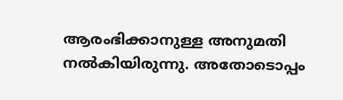ആരംഭിക്കാനുള്ള അനുമതി നൽകിയിരുന്നു. അതോടൊപ്പം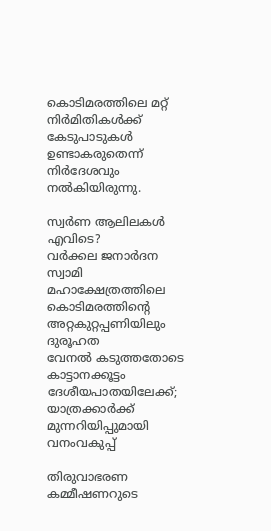കൊടിമരത്തിലെ മറ്റ് നിർമിതികൾക്ക് കേടുപാടുകൾ ഉണ്ടാകരുതെന്ന് നിർദേശവും നൽകിയിരുന്നു.

സ്വര്‍ണ ആലിലകള്‍ എവിടെ?
വര്‍ക്കല ജനാര്‍ദന സ്വാമി
മഹാക്ഷേത്രത്തിലെ
കൊടിമരത്തിൻ്റെ അറ്റകുറ്റപ്പണിയിലും ദുരൂഹത
വേനൽ കടുത്തതോടെ കാട്ടാനക്കൂട്ടം ദേശീയപാതയിലേക്ക്; യാത്രക്കാർക്ക് മുന്നറിയിപ്പുമായി വനംവകുപ്പ്

തിരുവാഭരണ കമ്മീഷണറുടെ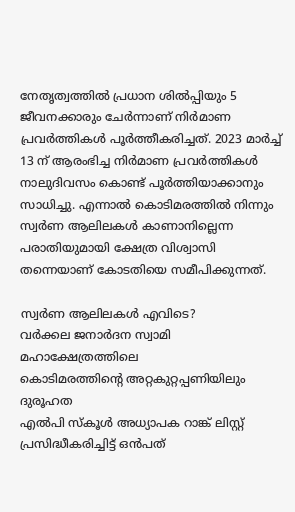നേതൃത്വത്തിൽ പ്രധാന ശിൽപ്പിയും 5 ജീവനക്കാരും ചേർന്നാണ് നിർമാണ പ്രവർത്തികൾ പൂർത്തീകരിച്ചത്. 2023 മാർച്ച് 13 ന് ആരംഭിച്ച നിർമാണ പ്രവർത്തികൾ നാലുദിവസം കൊണ്ട് പൂർത്തിയാക്കാനും സാധിച്ചു. എന്നാൽ കൊടിമരത്തിൽ നിന്നും സ്വർണ ആലിലകൾ കാണാനില്ലെന്ന പരാതിയുമായി ക്ഷേത്ര വിശ്വാസി തന്നെയാണ് കോടതിയെ സമീപിക്കുന്നത്.

സ്വര്‍ണ ആലിലകള്‍ എവിടെ?
വര്‍ക്കല ജനാര്‍ദന സ്വാമി
മഹാക്ഷേത്രത്തിലെ
കൊടിമരത്തിൻ്റെ അറ്റകുറ്റപ്പണിയിലും ദുരൂഹത
എൽപി സ്കൂൾ അധ്യാപക റാങ്ക് ലിസ്റ്റ് പ്രസിദ്ധീകരിച്ചിട്ട് ഒൻപത്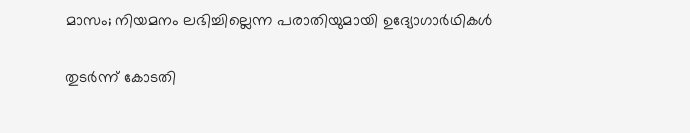മാസം; നിയമനം ലഭിച്ചില്ലെന്ന പരാതിയുമായി ഉദ്യോഗാർഥികൾ

തുടർന്ന് കോടതി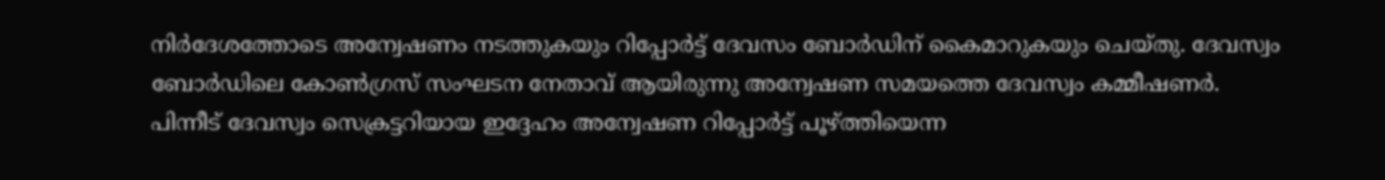നിർദേശത്തോടെ അന്വേഷണം നടത്തുകയും റിപ്പോർട്ട് ദേവസം ബോർഡിന് കൈമാറുകയും ചെയ്തു. ദേവസ്വം ബോർഡിലെ കോൺഗ്രസ് സംഘടന നേതാവ് ആയിരുന്നു അന്വേഷണ സമയത്തെ ദേവസ്വം കമ്മീഷണർ. പിന്നീട് ദേവസ്വം സെക്രട്ടറിയായ ഇദ്ദേഹം അന്വേഷണ റിപ്പോർട്ട് പൂഴ്ത്തിയെന്ന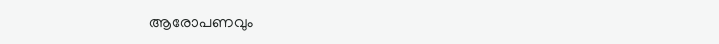ആരോപണവും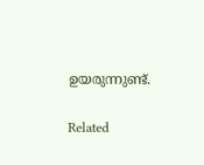ഉയരുന്നുണ്ട്.

Related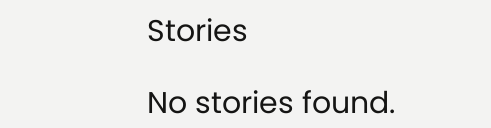Stories

No stories found.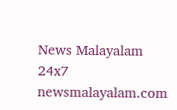News Malayalam 24x7
newsmalayalam.com